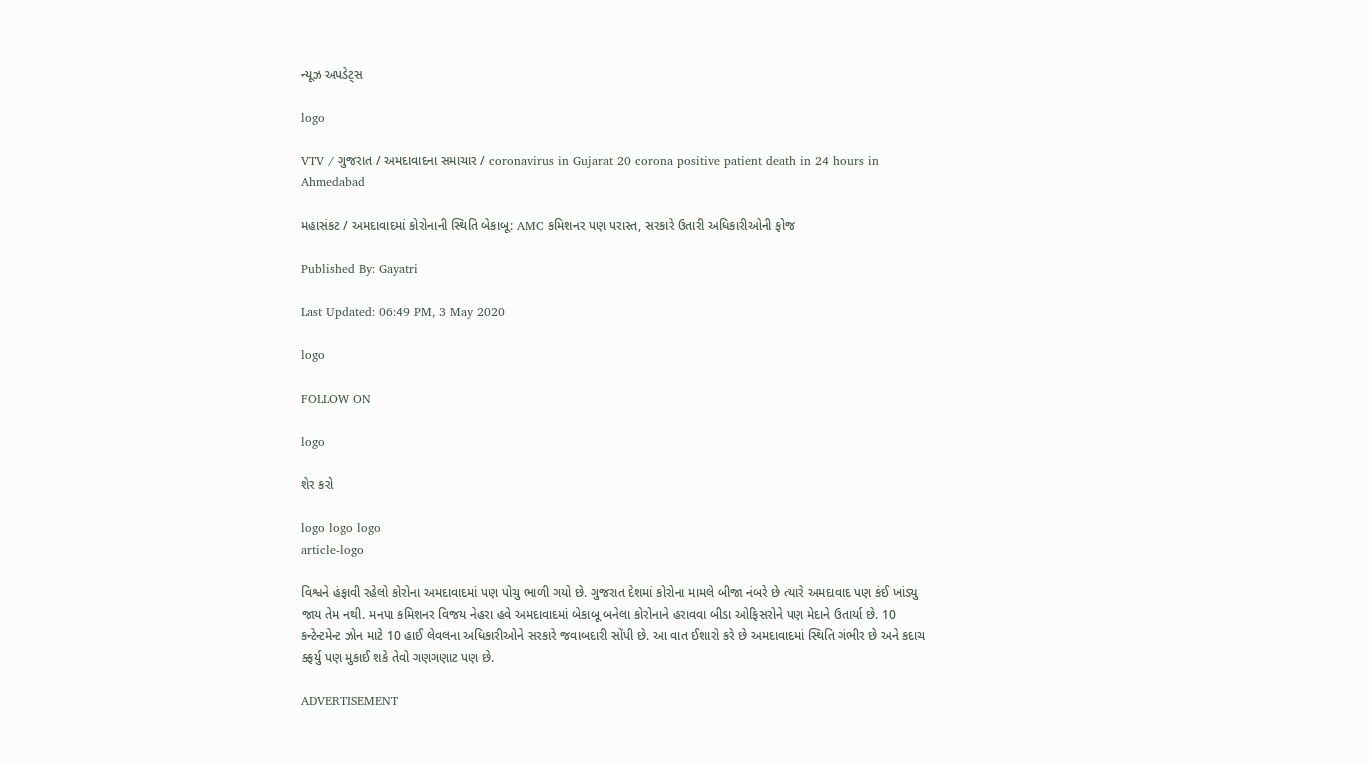ન્યૂઝ અપડેટ્સ

logo

VTV / ગુજરાત / અમદાવાદના સમાચાર / coronavirus in Gujarat 20 corona positive patient death in 24 hours in Ahmedabad

મહાસંકટ / અમદાવાદમાં કોરોનાની સ્થિતિ બેકાબૂ: AMC કમિશનર પણ પરાસ્ત, સરકારે ઉતારી અધિકારીઓની ફોજ

Published By: Gayatri

Last Updated: 06:49 PM, 3 May 2020

logo

FOLLOW ON

logo

શેર કરો

logo logo logo
article-logo

વિશ્વને હંફાવી રહેલો કોરોના અમદાવાદમાં પણ પોચુ ભાળી ગયો છે. ગુજરાત દેશમાં કોરોના મામલે બીજા નંબરે છે ત્યારે અમદાવાદ પણ કંઈ ખાંડ્યુ જાય તેમ નથી. મનપા કમિશનર વિજય નેહરા હવે અમદાવાદમાં બેકાબૂ બનેલા કોરોનાને હરાવવા બીડા ઓફિસરોને પણ મેદાને ઉતાર્યા છે. 10 કન્ટેન્ટમેન્ટ ઝોન માટે 10 હાઈ લેવલના અધિકારીઓને સરકારે જવાબદારી સોંપી છે. આ વાત ઈશારો કરે છે અમદાવાદમાં સ્થિતિ ગંભીર છે અને કદાચ ક્ફર્યુ પણ મુકાઈ શકે તેવો ગણગણાટ પણ છે.

ADVERTISEMENT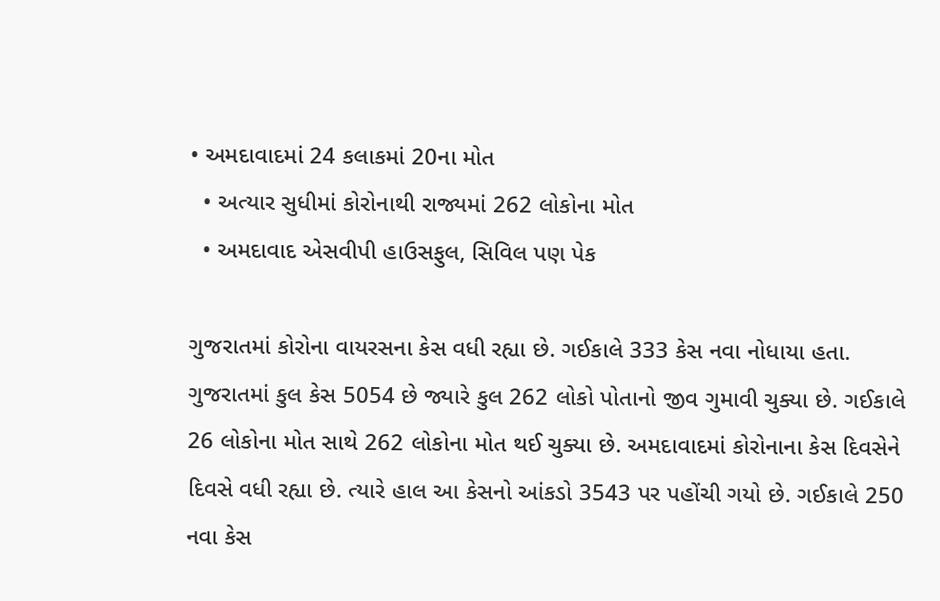• અમદાવાદમાં 24 કલાકમાં 20ના મોત
  • અત્યાર સુધીમાં કોરોનાથી રાજ્યમાં 262 લોકોના મોત
  • અમદાવાદ એસવીપી હાઉસફુલ, સિવિલ પણ પેક

ગુજરાતમાં કોરોના વાયરસના કેસ વધી રહ્યા છે. ગઈકાલે 333 કેસ નવા નોધાયા હતા. ગુજરાતમાં કુલ કેસ 5054 છે જ્યારે કુલ 262 લોકો પોતાનો જીવ ગુમાવી ચુક્યા છે. ગઈકાલે 26 લોકોના મોત સાથે 262 લોકોના મોત થઈ ચુક્યા છે. અમદાવાદમાં કોરોનાના કેસ દિવસેને દિવસે વધી રહ્યા છે. ત્યારે હાલ આ કેસનો આંકડો 3543 પર પહોંચી ગયો છે. ગઈકાલે 250 નવા કેસ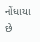નોંધાયા છે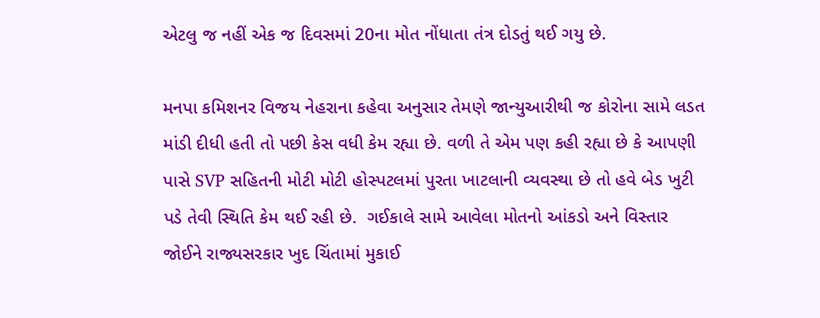એટલુ જ નહીં એક જ દિવસમાં 20ના મોત નોંધાતા તંત્ર દોડતું થઈ ગયુ છે.

મનપા કમિશનર વિજય નેહરાના કહેવા અનુસાર તેમણે જાન્યુઆરીથી જ કોરોના સામે લડત માંડી દીધી હતી તો પછી કેસ વધી કેમ રહ્યા છે. વળી તે એમ પણ કહી રહ્યા છે કે આપણી પાસે SVP સહિતની મોટી મોટી હોસ્પટલમાં પુરતા ખાટલાની વ્યવસ્થા છે તો હવે બેડ ખુટી પડે તેવી સ્થિતિ કેમ થઈ રહી છે.  ગઈકાલે સામે આવેલા મોતનો આંકડો અને વિસ્તાર જોઈને રાજ્યસરકાર ખુદ ચિંતામાં મુકાઈ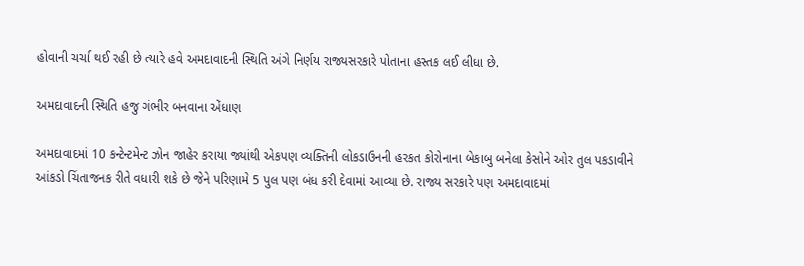હોવાની ચર્ચા થઈ રહી છે ત્યારે હવે અમદાવાદની સ્થિતિ અંગે નિર્ણય રાજ્યસરકારે પોતાના હસ્તક લઈ લીધા છે.

અમદાવાદની સ્થિતિ હજુ ગંભીર બનવાના એંધાણ

અમદાવાદમાં 10 કન્ટેન્ટમેન્ટ ઝોન જાહેર કરાયા જ્યાંથી એકપણ વ્યક્તિની લોકડાઉનની હરકત કોરોનાના બેકાબુ બનેલા કેસોને ઓર તુલ પકડાવીને આંકડો ચિંતાજનક રીતે વધારી શકે છે જેને પરિણામે 5 પુલ પણ બંધ કરી દેવામાં આવ્યા છે. રાજ્ય સરકારે પણ અમદાવાદમાં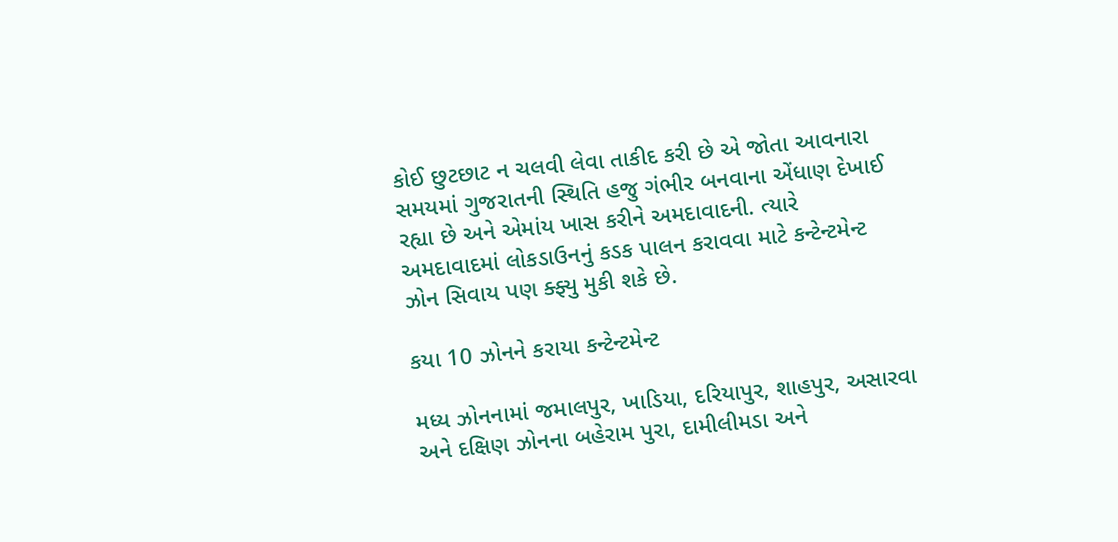કોઈ છુટછાટ ન ચલવી લેવા તાકીદ કરી છે એ જોતા આવનારા સમયમાં ગુજરાતની સ્થિતિ હજુ ગંભીર બનવાના એંધાણ દેખાઈ રહ્યા છે અને એમાંય ખાસ કરીને અમદાવાદની. ત્યારે અમદાવાદમાં લોકડાઉનનું કડક પાલન કરાવવા માટે કન્ટેન્ટમેન્ટ ઝોન સિવાય પણ ક્ફ્યુ મુકી શકે છે.

કયા 10 ઝોનને કરાયા કન્ટેન્ટમેન્ટ

મધ્ય ઝોનનામાં જમાલપુર, ખાડિયા, દરિયાપુર, શાહપુર, અસારવા અને દક્ષિણ ઝોનના બહેરામ પુરા, દામીલીમડા અને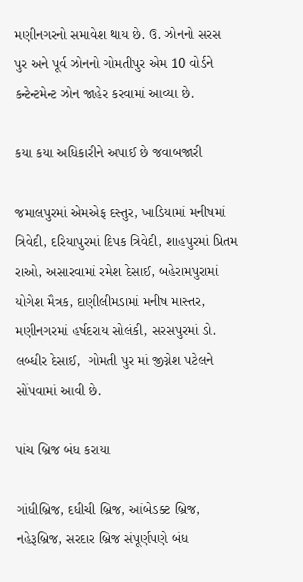મણીનગરનો સમાવેશ થાય છે. ઉ. ઝોનનો સરસ પુર અને પૂર્વ ઝોનનો ગોમતીપુર એમ 10 વોર્ડને કન્ટેન્ટમેન્ટ ઝોન જાહેર કરવામાં આવ્યા છે.

કયા કયા અધિકારીને અપાઈ છે જવાબજારી

જમાલપુરમાં એમએફ દસ્તુર, ખાડિયામાં મનીષમાં ત્રિવેદી, દરિયાપુરમાં દિપક ત્રિવેદી, શાહપુરમાં પ્રિતમ રાઓ, અસારવામાં રમેશ દેસાઈ, બહેરામપુરામાં યોગેશ મૈત્રક, દાણીલીમડામાં મનીષ માસ્તર, મણીનગરમાં હર્ષદરાય સોલંકી, સરસપુરમાં ડો. લબ્ધીર દેસાઈ,  ગોમતી પુર માં જીગ્નેશ પટેલને સોંપવામાં આવી છે.

પાંચ બ્રિજ બંધ કરાયા

ગાંધીબ્રિજ, દધીચી બ્રિજ, આંબેડક્ટ બ્રિજ, નહેરૂબ્રિજ, સરદાર બ્રિજ સંપૂર્ણપણે બંધ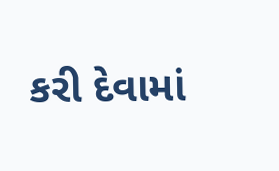કરી દેવામાં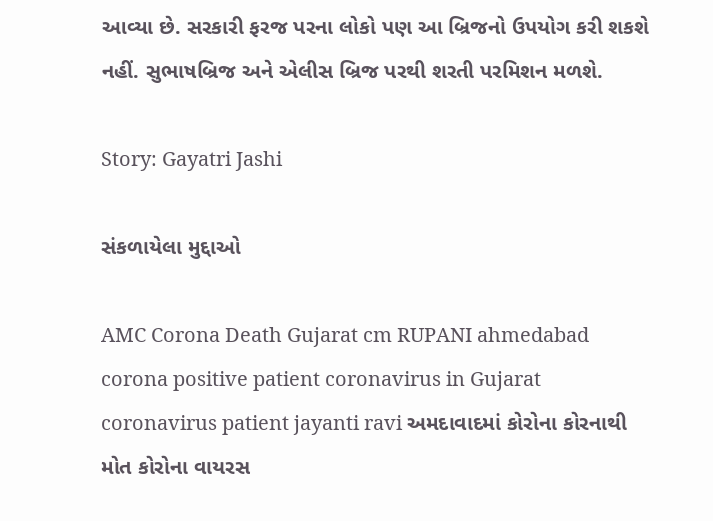આવ્યા છે. સરકારી ફરજ પરના લોકો પણ આ બ્રિજનો ઉપયોગ કરી શકશે નહીં. સુભાષબ્રિજ અને એલીસ બ્રિજ પરથી શરતી પરમિશન મળશે.

Story: Gayatri Jashi

સંકળાયેલા મુદ્દાઓ

AMC Corona Death Gujarat cm RUPANI ahmedabad corona positive patient coronavirus in Gujarat coronavirus patient jayanti ravi અમદાવાદમાં કોરોના કોરનાથી મોત કોરોના વાયરસ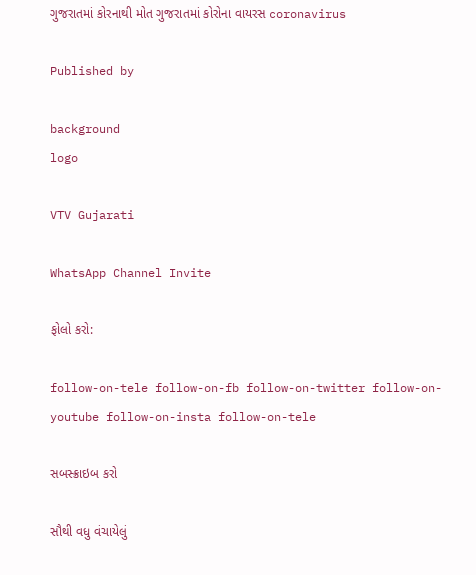ગુજરાતમાં કોરનાથી મોત ગુજરાતમાં કોરોના વાયરસ coronavirus

Published by

background
logo

VTV Gujarati

WhatsApp Channel Invite

ફોલો કરો:

follow-on-tele follow-on-fb follow-on-twitter follow-on-youtube follow-on-insta follow-on-tele

સબસ્ક્રાઇબ કરો

સૌથી વધુ વંચાયેલું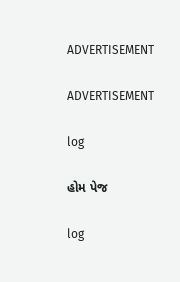ADVERTISEMENT

ADVERTISEMENT

log

હોમ પેજ

log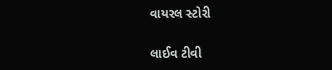વાયરલ સ્ટોરી

લાઈવ ટીવી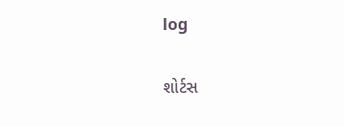log

શોર્ટસ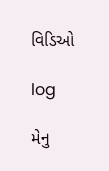વિડિઓ

log

મેનુ